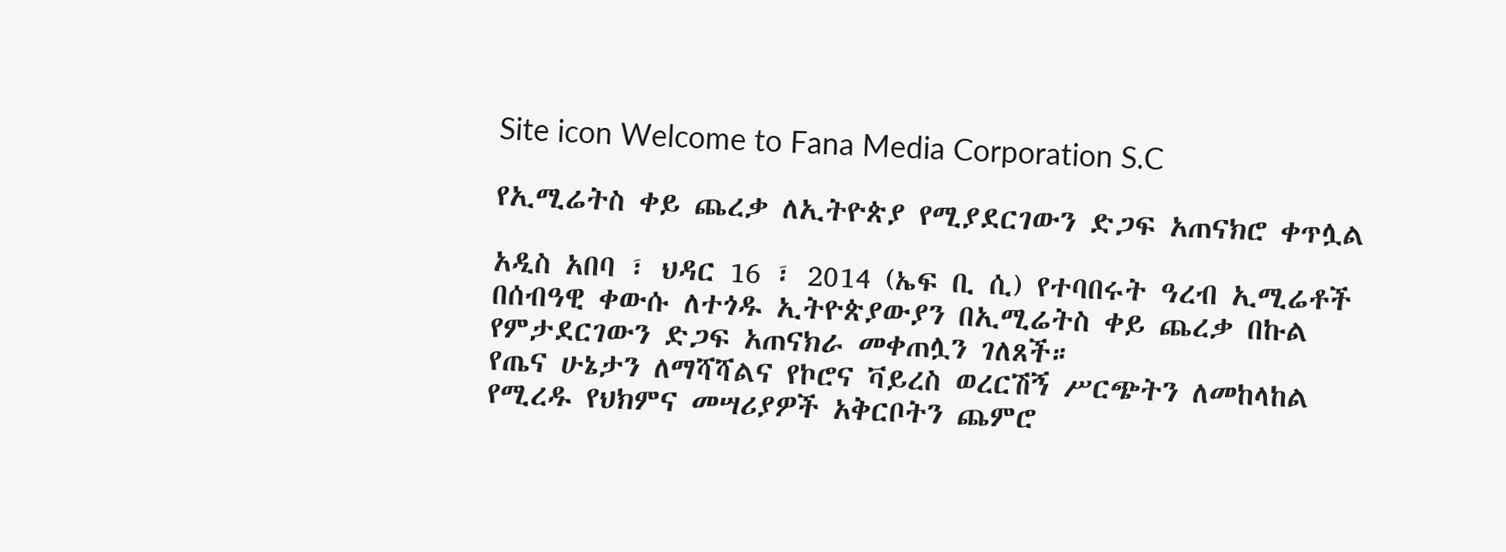Site icon Welcome to Fana Media Corporation S.C

የኢሚሬትስ ቀይ ጨረቃ ለኢትዮጵያ የሚያደርገውን ድጋፍ አጠናክሮ ቀጥሏል

አዲስ አበባ ፣ ህዳር 16 ፣ 2014 (ኤፍ ቢ ሲ) የተባበሩት ዓረብ ኢሚሬቶች በሰብዓዊ ቀውሱ ለተጎዱ ኢትዮጵያውያን በኢሚሬትስ ቀይ ጨረቃ በኩል የምታደርገውን ድጋፍ አጠናክራ መቀጠሏን ገለጸች።
የጤና ሁኔታን ለማሻሻልና የኮሮና ቫይረስ ወረርሽኝ ሥርጭትን ለመከላከል የሚረዱ የህክምና መሣሪያዎች አቅርቦትን ጨምሮ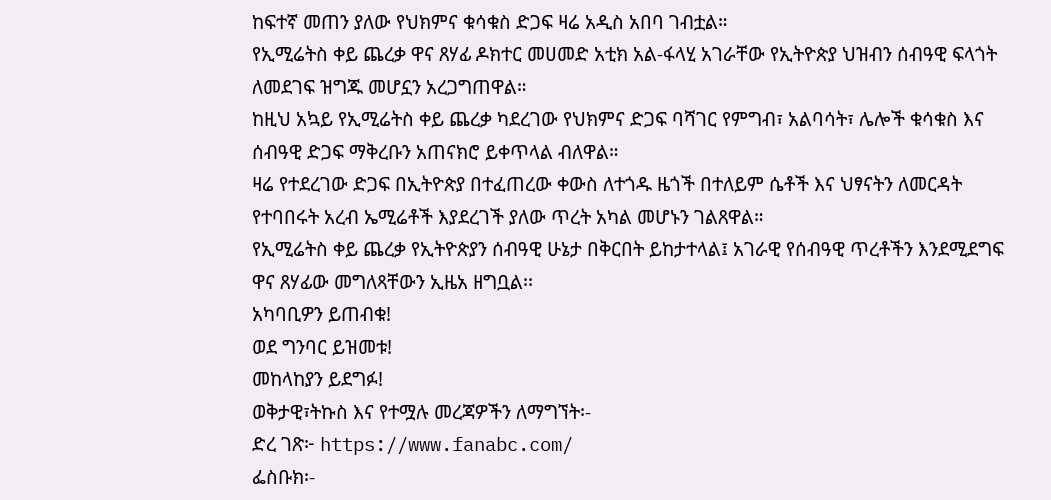ከፍተኛ መጠን ያለው የህክምና ቁሳቁስ ድጋፍ ዛሬ አዲስ አበባ ገብቷል።
የኢሚሬትስ ቀይ ጨረቃ ዋና ጸሃፊ ዶክተር መሀመድ አቲክ አል-ፋላሂ አገራቸው የኢትዮጵያ ህዝብን ሰብዓዊ ፍላጎት ለመደገፍ ዝግጁ መሆኗን አረጋግጠዋል።
ከዚህ አኳይ የኢሚሬትስ ቀይ ጨረቃ ካደረገው የህክምና ድጋፍ ባሻገር የምግብ፣ አልባሳት፣ ሌሎች ቁሳቁስ እና ሰብዓዊ ድጋፍ ማቅረቡን አጠናክሮ ይቀጥላል ብለዋል።
ዛሬ የተደረገው ድጋፍ በኢትዮጵያ በተፈጠረው ቀውስ ለተጎዱ ዜጎች በተለይም ሴቶች እና ህፃናትን ለመርዳት የተባበሩት አረብ ኤሚሬቶች እያደረገች ያለው ጥረት አካል መሆኑን ገልጸዋል።
የኢሚሬትስ ቀይ ጨረቃ የኢትዮጵያን ሰብዓዊ ሁኔታ በቅርበት ይከታተላል፤ አገራዊ የሰብዓዊ ጥረቶችን እንደሚደግፍ ዋና ጸሃፊው መግለጻቸውን ኢዜአ ዘግቧል፡፡
አካባቢዎን ይጠብቁ!
ወደ ግንባር ይዝመቱ!
መከላከያን ይደግፉ!
ወቅታዊ፣ትኩስ እና የተሟሉ መረጃዎችን ለማግኘት፡-
ድረ ገጽ፦ https://www.fanabc.com/
ፌስቡክ፡-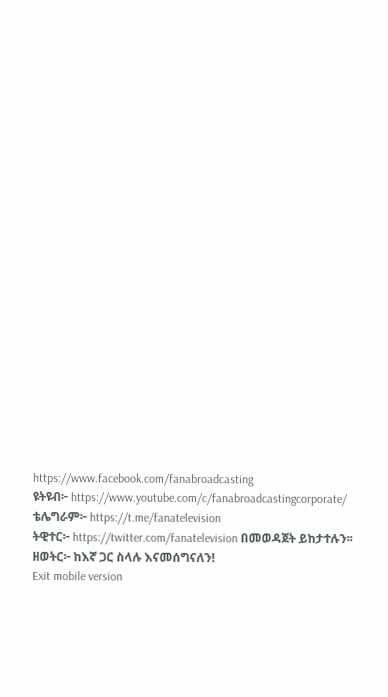https://www.facebook.com/fanabroadcasting
ዩትዩብ፦ https://www.youtube.com/c/fanabroadcastingcorporate/
ቴሌግራም፦ https://t.me/fanatelevision
ትዊተር፦ https://twitter.com/fanatelevision በመወዳጀት ይከታተሉን፡፡
ዘወትር፦ ከእኛ ጋር ስላሉ እናመሰግናለን!
Exit mobile version